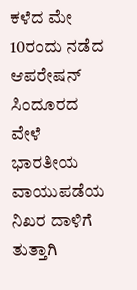ಕಳೆದ ಮೇ 10ರಂದು ನಡೆದ ಆಪರೇಷನ್ ಸಿಂದೂರದ ವೇಳೆ ಭಾರತೀಯ ವಾಯುಪಡೆಯ ನಿಖರ ದಾಳಿಗೆ ತುತ್ತಾಗಿ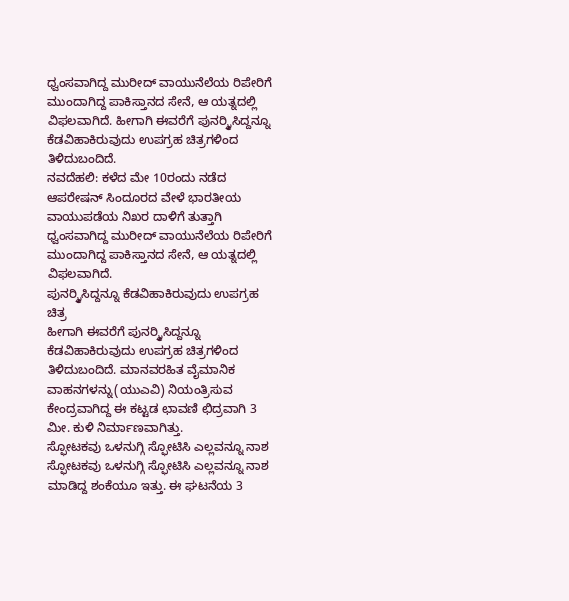ಧ್ವಂಸವಾಗಿದ್ದ ಮುರೀದ್ ವಾಯುನೆಲೆಯ ರಿಪೇರಿಗೆ ಮುಂದಾಗಿದ್ದ ಪಾಕಿಸ್ತಾನದ ಸೇನೆ, ಆ ಯತ್ನದಲ್ಲಿ ವಿಫಲವಾಗಿದೆ. ಹೀಗಾಗಿ ಈವರೆಗೆ ಪುನರ್ರ್ಮಿಸಿದ್ದನ್ನೂ ಕೆಡವಿಹಾಕಿರುವುದು ಉಪಗ್ರಹ ಚಿತ್ರಗಳಿಂದ ತಿಳಿದುಬಂದಿದೆ.
ನವದೆಹಲಿ: ಕಳೆದ ಮೇ 10ರಂದು ನಡೆದ ಆಪರೇಷನ್ ಸಿಂದೂರದ ವೇಳೆ ಭಾರತೀಯ ವಾಯುಪಡೆಯ ನಿಖರ ದಾಳಿಗೆ ತುತ್ತಾಗಿ ಧ್ವಂಸವಾಗಿದ್ದ ಮುರೀದ್ ವಾಯುನೆಲೆಯ ರಿಪೇರಿಗೆ ಮುಂದಾಗಿದ್ದ ಪಾಕಿಸ್ತಾನದ ಸೇನೆ, ಆ ಯತ್ನದಲ್ಲಿ ವಿಫಲವಾಗಿದೆ.
ಪುನರ್ರ್ಮಿಸಿದ್ದನ್ನೂ ಕೆಡವಿಹಾಕಿರುವುದು ಉಪಗ್ರಹ ಚಿತ್ರ
ಹೀಗಾಗಿ ಈವರೆಗೆ ಪುನರ್ರ್ಮಿಸಿದ್ದನ್ನೂ ಕೆಡವಿಹಾಕಿರುವುದು ಉಪಗ್ರಹ ಚಿತ್ರಗಳಿಂದ ತಿಳಿದುಬಂದಿದೆ. ಮಾನವರಹಿತ ವೈಮಾನಿಕ ವಾಹನಗಳನ್ನು(ಯುಎವಿ) ನಿಯಂತ್ರಿಸುವ ಕೇಂದ್ರವಾಗಿದ್ದ ಈ ಕಟ್ಟಡ ಛಾವಣಿ ಛಿದ್ರವಾಗಿ 3 ಮೀ. ಕುಳಿ ನಿರ್ಮಾಣವಾಗಿತ್ತು.
ಸ್ಫೋಟಕವು ಒಳನುಗ್ಗಿ ಸ್ಫೋಟಿಸಿ ಎಲ್ಲವನ್ನೂ ನಾಶ
ಸ್ಫೋಟಕವು ಒಳನುಗ್ಗಿ ಸ್ಫೋಟಿಸಿ ಎಲ್ಲವನ್ನೂ ನಾಶ ಮಾಡಿದ್ದ ಶಂಕೆಯೂ ಇತ್ತು. ಈ ಘಟನೆಯ 3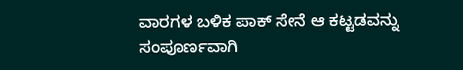ವಾರಗಳ ಬಳಿಕ ಪಾಕ್ ಸೇನೆ ಆ ಕಟ್ಟಡವನ್ನು ಸಂಪೂರ್ಣವಾಗಿ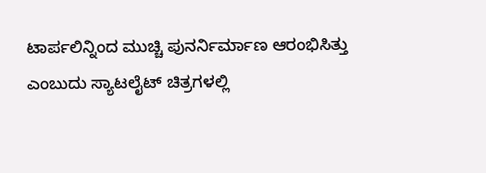ಟಾರ್ಪಲಿನ್ನಿಂದ ಮುಚ್ಚಿ ಪುನರ್ನಿರ್ಮಾಣ ಆರಂಭಿಸಿತ್ತು ಎಂಬುದು ಸ್ಯಾಟಲೈಟ್ ಚಿತ್ರಗಳಲ್ಲಿ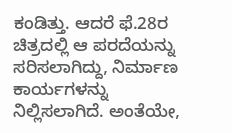ಕಂಡಿತ್ತು. ಆದರೆ ಫೆ.28ರ ಚಿತ್ರದಲ್ಲಿ ಆ ಪರದೆಯನ್ನು ಸರಿಸಲಾಗಿದ್ದು, ನಿರ್ಮಾಣ ಕಾರ್ಯಗಳನ್ನು ನಿಲ್ಲಿಸಲಾಗಿದೆ. ಅಂತೆಯೇ,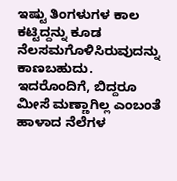ಇಷ್ಟು ತಿಂಗಳುಗಳ ಕಾಲ ಕಟ್ಟಿದ್ದನ್ನು ಕೂಡ ನೆಲಸಮಗೊಳಿಸಿರುವುದನ್ನು ಕಾಣಬಹುದು.
ಇದರೊಂದಿಗೆ, ಬಿದ್ದರೂ ಮೀಸೆ ಮಣ್ಣಾಗಿಲ್ಲ ಎಂಬಂತೆ ಹಾಳಾದ ನೆಲೆಗಳ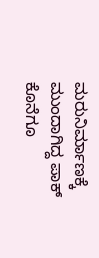ಮರುನಿರ್ಮಾಣಕ್ಕೆ ಮುಂದಾಗಿದ್ದ ಪಾಕ್ ಕೊನೆಗೂ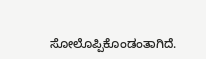ಸೋಲೊಪ್ಪಿಕೊಂಡಂತಾಗಿದೆ.